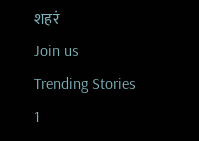शहरं
Join us
Trending Stories
1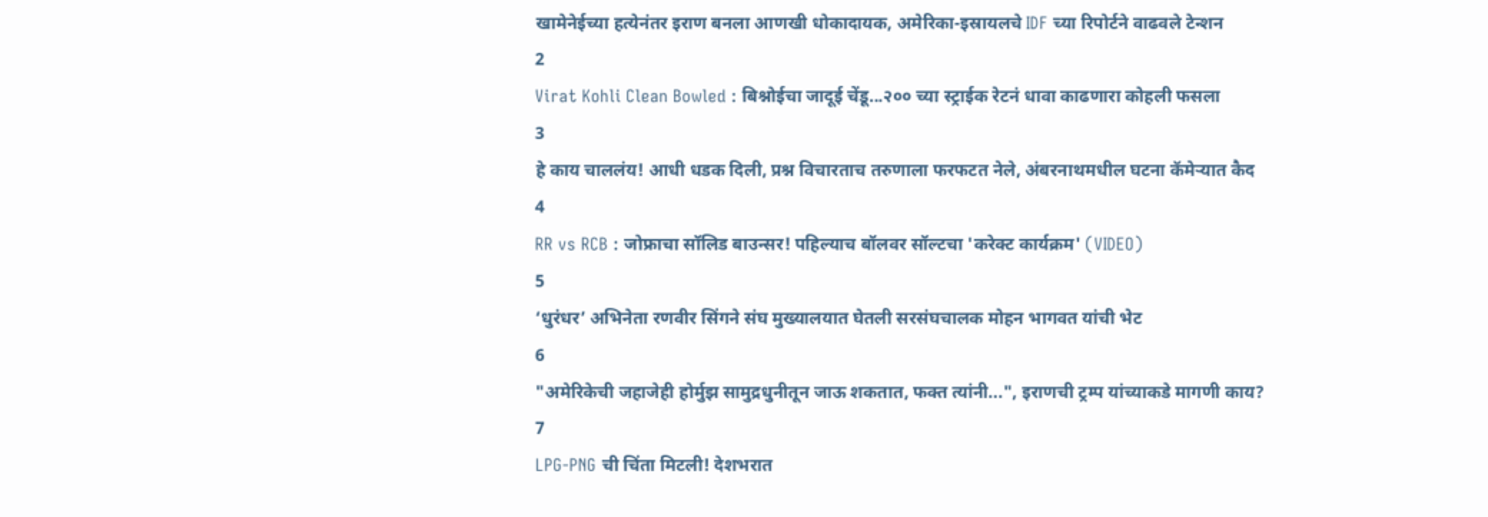खामेनेईच्या हत्येनंतर इराण बनला आणखी धोकादायक, अमेरिका-इस्रायलचे IDF च्या रिपोर्टने वाढवले टेन्शन
2
Virat Kohli Clean Bowled : बिश्नोईचा जादूई चेंडू...२०० च्या स्ट्राईक रेटनं धावा काढणारा कोहली फसला
3
हे काय चाललंय! आधी धडक दिली, प्रश्न विचारताच तरुणाला फरफटत नेले, अंबरनाथमधील घटना कॅमेऱ्यात कैद
4
RR vs RCB : जोफ्राचा सॉलिड बाउन्सर! पहिल्याच बॉलवर सॉल्टचा 'करेक्ट कार्यक्रम' (VIDEO)
5
‘धुरंधर’ अभिनेता रणवीर सिंगने संघ मुख्यालयात घेतली सरसंघचालक मोहन भागवत यांची भेट
6
"अमेरिकेची जहाजेही होर्मुझ सामुद्रधुनीतून जाऊ शकतात, फक्त त्यांनी...", इराणची ट्रम्प यांच्याकडे मागणी काय?
7
LPG-PNG ची चिंता मिटली! देशभरात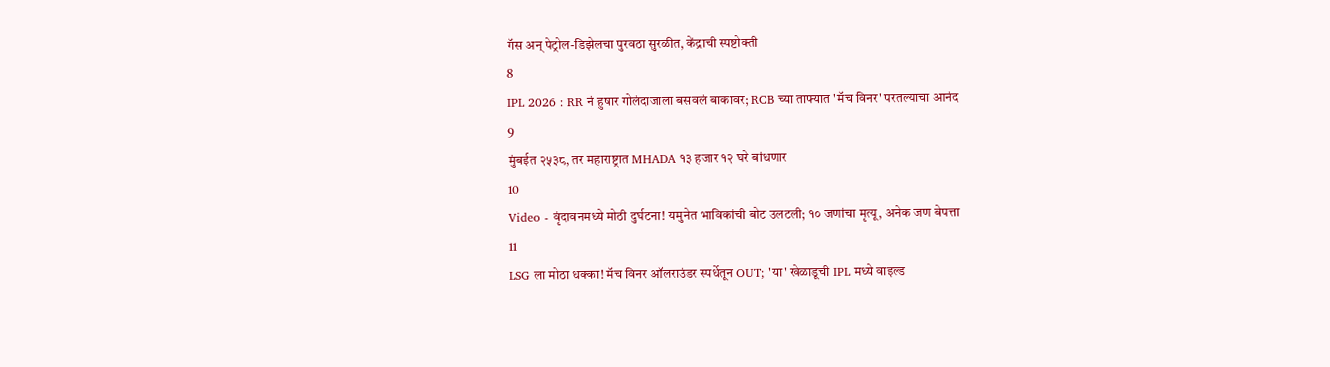गॅस अन् पेट्रोल-डिझेलचा पुरवठा सुरळीत, केंद्राची स्पष्टोक्ती
8
IPL 2026 : RR नं हुषार गोलंदाजाला बसवलं बाकावर; RCB च्या ताफ्यात 'मॅच विनर' परतल्याचा आनंद
9
मुंबईत २५३८, तर महाराष्ट्रात MHADA १३ हजार १२ घरे बांधणार
10
Video - वृंदावनमध्ये मोठी दुर्घटना! यमुनेत भाविकांची बोट उलटली; १० जणांचा मृत्यू, अनेक जण बेपत्ता
11
LSG ला मोठा धक्का! मॅच विनर ऑलराउंडर स्पर्धेतून OUT; 'या' खेळाडूची IPL मध्ये वाइल्ड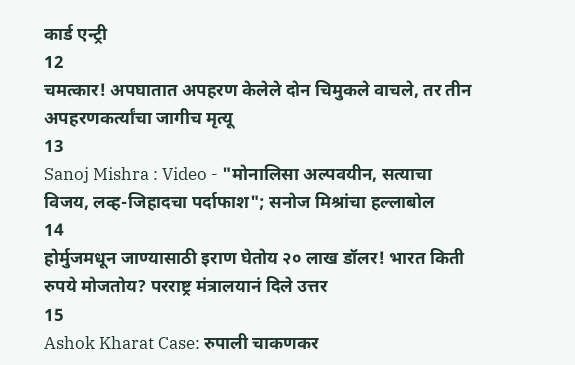कार्ड एन्ट्री
12
चमत्कार! अपघातात अपहरण केलेले दोन चिमुकले वाचले, तर तीन अपहरणकर्त्यांचा जागीच मृत्यू
13
Sanoj Mishra : Video - "मोनालिसा अल्पवयीन, सत्याचा विजय, लव्ह-जिहादचा पर्दाफाश"; सनोज मिश्रांचा हल्लाबोल
14
होर्मुजमधून जाण्यासाठी इराण घेतोय २० लाख डॉलर! भारत किती रुपये मोजतोय? परराष्ट्र मंत्रालयानं दिले उत्तर
15
Ashok Kharat Case: रुपाली चाकणकर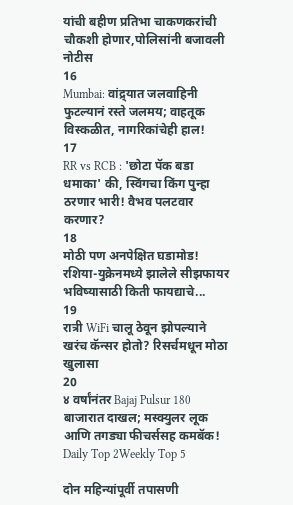यांची बहीण प्रतिभा चाकणकरांची चौकशी होणार,पोलिसांनी बजावली नोटीस
16
Mumbai: वांद्र्यात जलवाहिनी फुटल्यानं रस्ते जलमय; वाहतूक विस्कळीत, नागरिकांचेही हाल!
17
RR vs RCB : 'छोटा पॅक बडा धमाका' की, स्विंगचा किंग पुन्हा ठरणार भारी! वैभव पलटवार करणार?
18
मोठी पण अनपेक्षित घडामोड! रशिया-युक्रेनमध्ये झालेले सीझफायर भविष्यासाठी किती फायद्याचे...
19
रात्री WiFi चालू ठेवून झोपल्याने खरंच कॅन्सर होतो? रिसर्चमधून मोठा खुलासा
20
४ वर्षांनंतर Bajaj Pulsur 180 बाजारात दाखल; मस्क्युलर लूक आणि तगड्या फीचर्ससह कमबॅक!
Daily Top 2Weekly Top 5

दोन महिन्यांपूर्वी तपासणी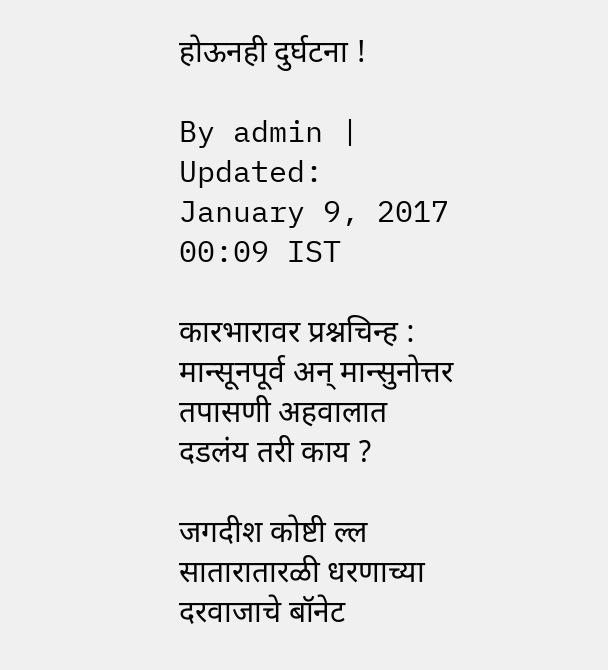होऊनही दुर्घटना !

By admin | Updated: January 9, 2017 00:09 IST

कारभारावर प्रश्नचिन्ह : मान्सूनपूर्व अन् मान्सुनोत्तर तपासणी अहवालात दडलंय तरी काय ?

जगदीश कोष्टी ल्ल सातारातारळी धरणाच्या दरवाजाचे बॉनेट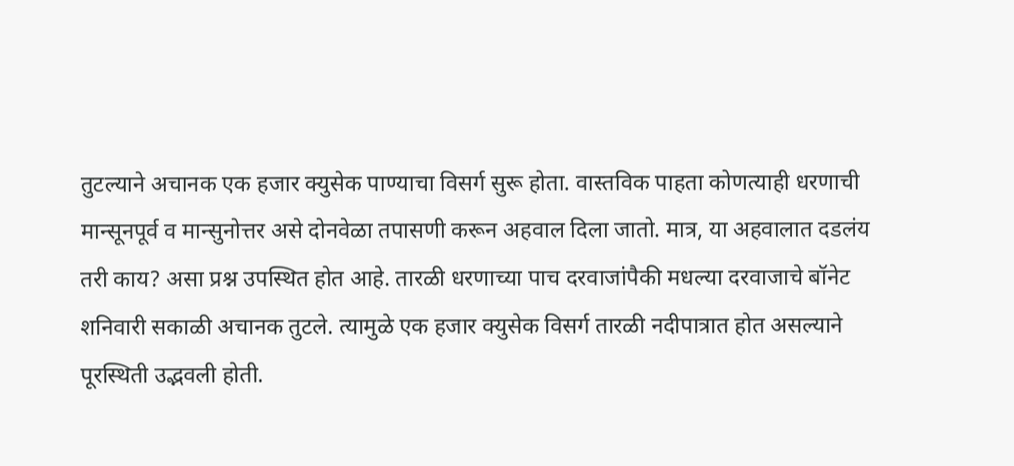तुटल्याने अचानक एक हजार क्युसेक पाण्याचा विसर्ग सुरू होता. वास्तविक पाहता कोणत्याही धरणाची मान्सूनपूर्व व मान्सुनोत्तर असे दोनवेळा तपासणी करून अहवाल दिला जातो. मात्र, या अहवालात दडलंय तरी काय? असा प्रश्न उपस्थित होत आहे. तारळी धरणाच्या पाच दरवाजांपैकी मधल्या दरवाजाचे बॉनेट शनिवारी सकाळी अचानक तुटले. त्यामुळे एक हजार क्युसेक विसर्ग तारळी नदीपात्रात होत असल्याने पूरस्थिती उद्भवली होती.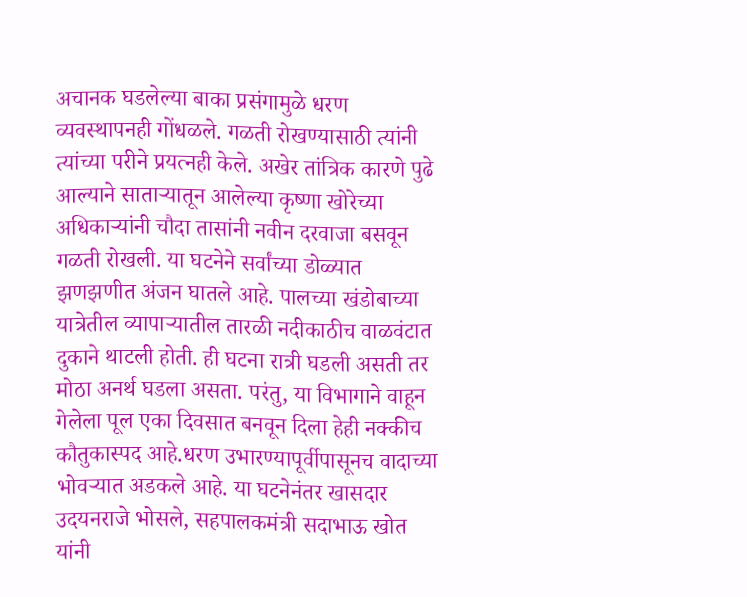अचानक घडलेल्या बाका प्रसंगामुळे धरण व्यवस्थापनही गोंधळले. गळती रोखण्यासाठी त्यांनी त्यांच्या परीने प्रयत्नही केले. अखेर तांत्रिक कारणे पुढे आल्याने साताऱ्यातून आलेल्या कृष्णा खोरेच्या अधिकाऱ्यांनी चौदा तासांनी नवीन दरवाजा बसवून गळती रोखली. या घटनेने सर्वांच्या डोळ्यात झणझणीत अंजन घातले आहे. पालच्या खंडोबाच्या यात्रेतील व्यापाऱ्यातील तारळी नदीकाठीच वाळवंटात दुकाने थाटली होती. ही घटना रात्री घडली असती तर मोठा अनर्थ घडला असता. परंतु, या विभागाने वाहून गेलेला पूल एका दिवसात बनवून दिला हेही नक्कीच कौतुकास्पद आहे.धरण उभारण्यापूर्वीपासूनच वादाच्या भोवऱ्यात अडकले आहे. या घटनेनंतर खासदार उदयनराजे भोसले, सहपालकमंत्री सदाभाऊ खोत यांनी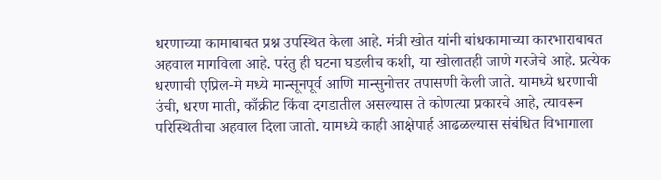धरणाच्या कामाबाबत प्रश्न उपस्थित केला आहे. मंत्री खोत यांनी बांधकामाच्या कारभाराबाबत अहवाल मागविला आहे. परंतु ही घटना घडलीच कशी, या खोलातही जाणे गरजेचे आहे. प्रत्येक धरणाची एप्रिल-मे मध्ये मान्सूनपूर्व आणि मान्सुनोत्तर तपासणी केली जाते. यामध्ये धरणाची उंची, धरण माती, काँक्रीट किंवा दगडातील असल्यास ते कोणत्या प्रकारचे आहे, त्यावरून परिस्थितीचा अहवाल दिला जातो. यामध्ये काही आक्षेपार्ह आढळल्यास संबंधित विभागाला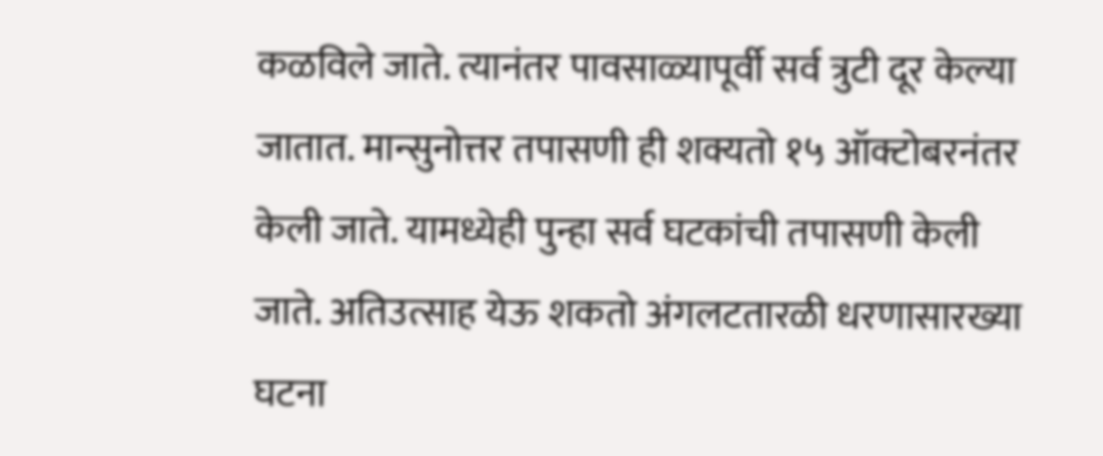कळविले जाते. त्यानंतर पावसाळ्यापूर्वी सर्व त्रुटी दूर केल्या जातात. मान्सुनोत्तर तपासणी ही शक्यतो १५ ऑक्टोबरनंतर केली जाते. यामध्येही पुन्हा सर्व घटकांची तपासणी केली जाते. अतिउत्साह येऊ शकतो अंगलटतारळी धरणासारख्या घटना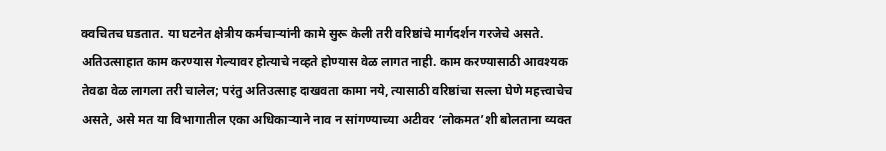क्वचितच घडतात. या घटनेत क्षेत्रीय कर्मचाऱ्यांनी कामे सुरू केली तरी वरिष्ठांचे मार्गदर्शन गरजेचे असते. अतिउत्साहात काम करण्यास गेल्यावर होत्याचे नव्हते होण्यास वेळ लागत नाही. काम करण्यासाठी आवश्यक तेवढा वेळ लागला तरी चालेल; परंतु अतिउत्साह दाखवता कामा नये, त्यासाठी वरिष्ठांचा सल्ला घेणे महत्त्वाचेच असते, असे मत या विभागातील एका अधिकाऱ्याने नाव न सांगण्याच्या अटीवर ‘लोकमत’शी बोलताना व्यक्त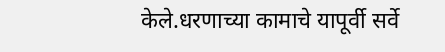केले.धरणाच्या कामाचे यापूर्वी सर्वे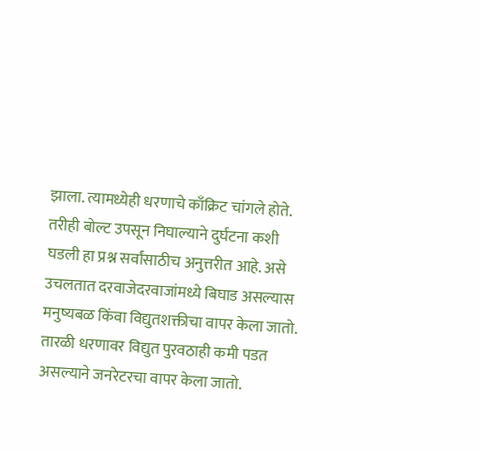झाला. त्यामध्येही धरणाचे काँक्रिट चांगले होते. तरीही बोल्ट उपसून निघाल्याने दुर्घटना कशी घडली हा प्रश्न सर्वांसाठीच अनुत्तरीत आहे. असे उचलतात दरवाजेदरवाजांमध्ये बिघाड असल्यास मनुष्यबळ किंवा विद्युतशक्तीचा वापर केला जातो. तारळी धरणावर विद्युत पुरवठाही कमी पडत असल्याने जनरेटरचा वापर केला जातो.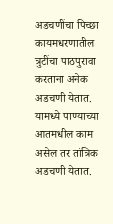अडचणींचा पिच्छा कायमधरणातील त्रुटींचा पाठपुरावा करताना अनेक अडचणी येतात. यामध्ये पाण्याच्या आतमधील काम असेल तर तांत्रिक अडचणी येतात.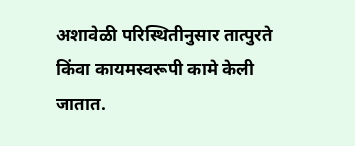अशावेळी परिस्थितीनुसार तात्पुरते किंवा कायमस्वरूपी कामे केली जातात.